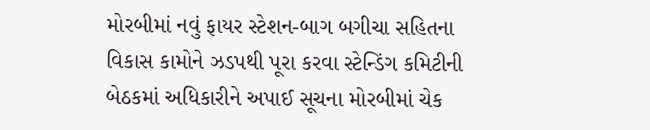મોરબીમાં નવું ફાયર સ્ટેશન-બાગ બગીચા સહિતના વિકાસ કામોને ઝડપથી પૂરા કરવા સ્ટેન્ડિંગ કમિટીની બેઠકમાં અધિકારીને અપાઈ સૂચના મોરબીમાં ચેક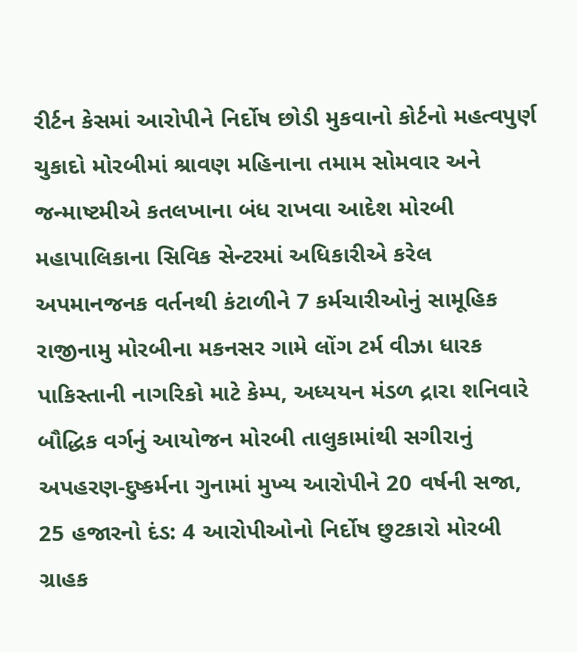રીર્ટન કેસમાં આરોપીને નિર્દોષ છોડી મુકવાનો કોર્ટનો મહત્વપુર્ણ ચુકાદો મોરબીમાં શ્રાવણ મહિનાના તમામ સોમવાર અને જન્માષ્ટમીએ કતલખાના બંધ રાખવા આદેશ મોરબી મહાપાલિકાના સિવિક સેન્ટરમાં અધિકારીએ કરેલ અપમાનજનક વર્તનથી કંટાળીને 7 કર્મચારીઓનું સામૂહિક રાજીનામુ મોરબીના મકનસર ગામે લોંગ ટર્મ વીઝા ધારક પાકિસ્તાની નાગરિકો માટે કેમ્પ, અધ્યયન મંડળ દ્રારા શનિવારે બૌદ્ધિક વર્ગનું આયોજન મોરબી તાલુકામાંથી સગીરાનું અપહરણ-દુષ્કર્મના ગુનામાં મુખ્ય આરોપીને 20 વર્ષની સજા, 25 હજારનો દંડ: 4 આરોપીઓનો નિર્દોષ છુટકારો મોરબી ગ્રાહક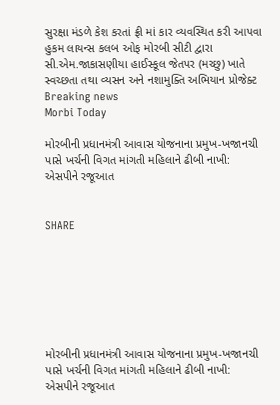સુરક્ષા મંડળે કેશ કરતાં ફ્રી માં કાર વ્યવસ્થિત કરી આપવા હુકમ લાયન્સ કલબ ઓફ મોરબી સીટી દ્વારા સી.એમ.જાકાસણીયા હાઈસ્કૂલ જેતપર (મચ્છુ) ખાતે સ્વચ્છતા તથા વ્યસન અને નશામુક્તિ અભિયાન પ્રોજેક્ટ
Breaking news
Morbi Today

મોરબીની પ્રધાનમંત્રી આવાસ યોજનાના પ્રમુખ-ખજાનચી પાસે ખર્ચની વિગત માંગતી મહિલાને ઢીબી નાખી: એસપીને રજૂઆત


SHARE







મોરબીની પ્રધાનમંત્રી આવાસ યોજનાના પ્રમુખ-ખજાનચી પાસે ખર્ચની વિગત માંગતી મહિલાને ઢીબી નાખી: એસપીને રજૂઆત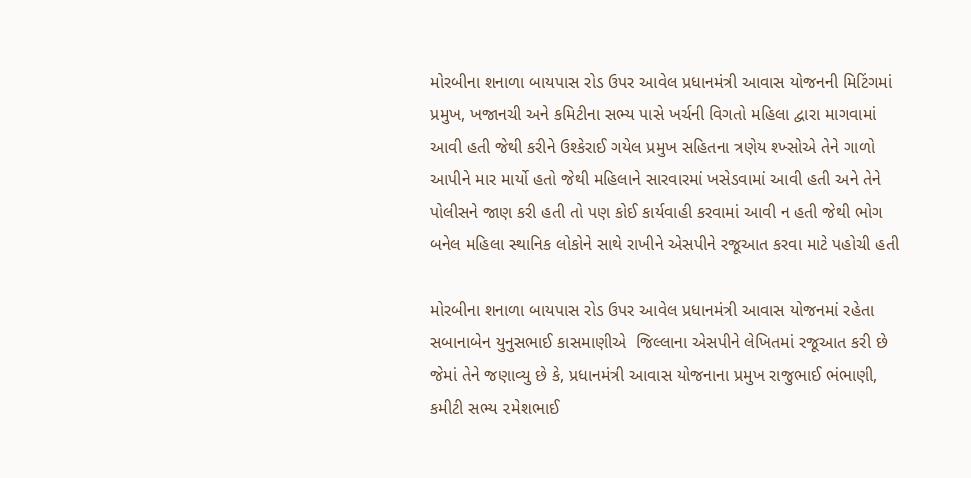મોરબીના શનાળા બાયપાસ રોડ ઉપર આવેલ પ્રધાનમંત્રી આવાસ યોજનની મિટિંગમાં પ્રમુખ, ખજાનચી અને કમિટીના સભ્ય પાસે ખર્ચની વિગતો મહિલા દ્વારા માગવામાં આવી હતી જેથી કરીને ઉશ્કેરાઈ ગયેલ પ્રમુખ સહિતના ત્રણેય શ્ખ્સોએ તેને ગાળો આપીને માર માર્યો હતો જેથી મહિલાને સારવારમાં ખસેડવામાં આવી હતી અને તેને પોલીસને જાણ કરી હતી તો પણ કોઈ કાર્યવાહી કરવામાં આવી ન હતી જેથી ભોગ બનેલ મહિલા સ્થાનિક લોકોને સાથે રાખીને એસપીને રજૂઆત કરવા માટે પહોચી હતી

મોરબીના શનાળા બાયપાસ રોડ ઉપર આવેલ પ્રધાનમંત્રી આવાસ યોજનમાં રહેતા સબાનાબેન યુનુસભાઈ કાસમાણીએ  જિલ્લાના એસપીને લેખિતમાં રજૂઆત કરી છે જેમાં તેને જણાવ્યુ છે કે, પ્રધાનમંત્રી આવાસ યોજનાના પ્રમુખ રાજુભાઈ ભંભાણી, કમીટી સભ્ય ૨મેશભાઈ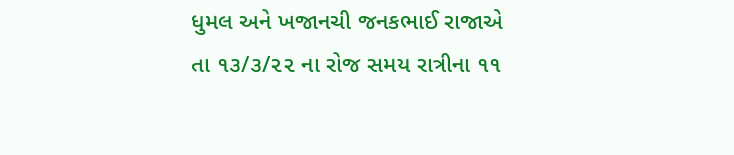ધુમલ અને ખજાનચી જનકભાઈ રાજાએ તા ૧૩/૩/૨૨ ના રોજ સમય રાત્રીના ૧૧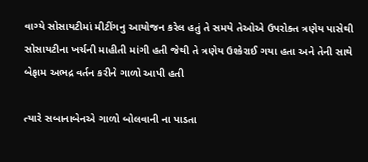વાગ્યે સોસાયટીમાં મીટીંગનુ આયોજન કરેલ હતું તે સમયે તેઓએ ઉપરોક્ત ત્રણેય પાસેથી સોસાયટીના ખર્ચની માહીતી માંગી હતી જેથી તે ત્રણેય ઉશ્કેરાઈ ગયા હતા અને તેની સાથે બેફામ અભદ્ર વર્તન કરીને ગાળો આપી હતી

ત્યારે સબાનાબેનએ ગાળો બોલવાની ના પાડતા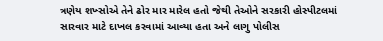ત્રણેય શખ્સોએ તેને ઢોર માર મારેલ હતો જેથી તેઓને સરકારી હોસ્પીટલમાં સારવાર માટે દાખલ કરવામાં આવ્યા હતા અને લાગુ પોલીસ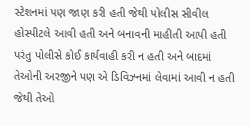સ્ટેશનમાં પણ જાણ કરી હતી જેથી પોલીસ સીવીલ હોસ્પીટલે આવી હતી અને બનાવની માહીતી આપી હતી પરંતુ પોલીસે કોઈ કાર્યવાહી કરી ન હતી અને બાદમાં તેઓની અરજીને પણ એ ડિવિઝ્નમાં લેવામાં આવી ન હતી જેથી તેઓ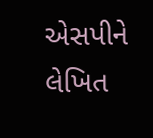એસપીને લેખિત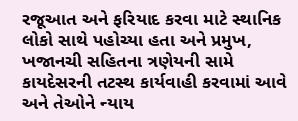રજૂઆત અને ફરિયાદ કરવા માટે સ્થાનિક લોકો સાથે પહોચ્યા હતા અને પ્રમુખ, ખજાનચી સહિતના ત્રણેયની સામે કાયદેસરની તટસ્થ કાર્યવાહી કરવામાં આવે અને તેઓને ન્યાય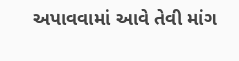અપાવવામાં આવે તેવી માંગ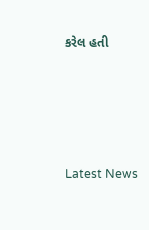કરેલ હતી






Latest News